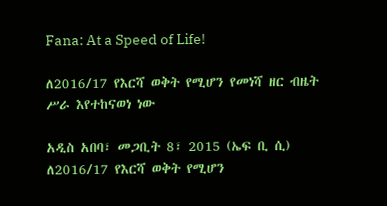Fana: At a Speed of Life!

ለ2016/17 የእርሻ ወቅት የሚሆን የመነሻ ዘር ብዜት ሥራ እየተከናወነ ነው

አዲስ አበባ፣ መጋቢት 8፣ 2015 (ኤፍ ቢ ሲ) ለ2016/17 የእርሻ ወቅት የሚሆን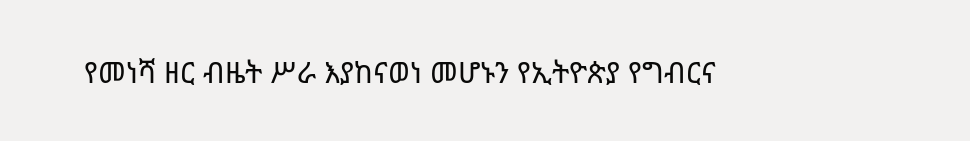የመነሻ ዘር ብዜት ሥራ እያከናወነ መሆኑን የኢትዮጵያ የግብርና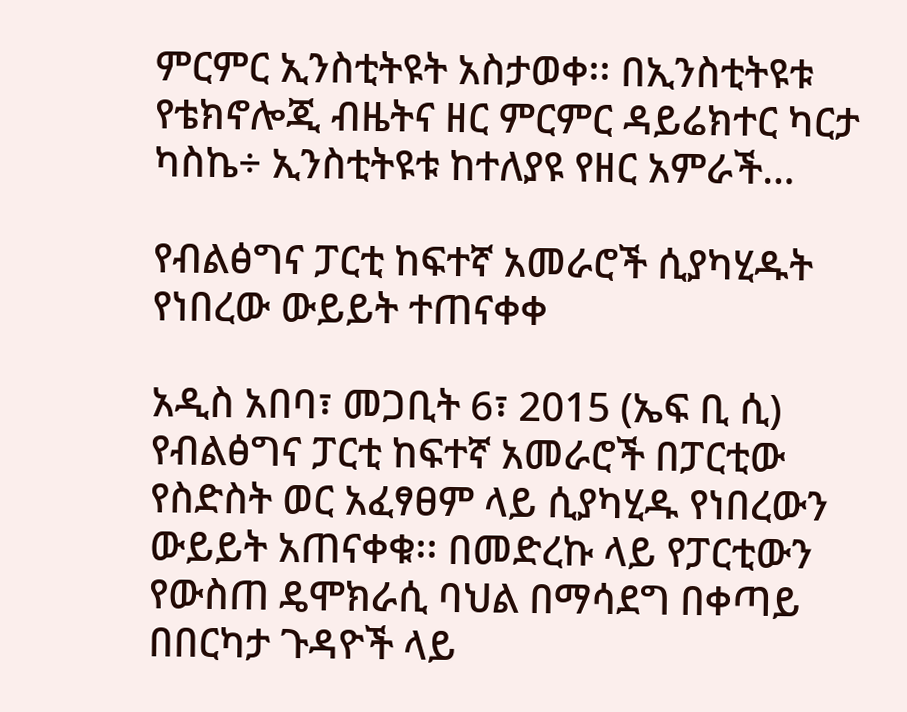ምርምር ኢንስቲትዩት አስታወቀ፡፡ በኢንስቲትዩቱ የቴክኖሎጂ ብዜትና ዘር ምርምር ዳይሬክተር ካርታ ካስኬ÷ ኢንስቲትዩቱ ከተለያዩ የዘር አምራች…

የብልፅግና ፓርቲ ከፍተኛ አመራሮች ሲያካሂዱት የነበረው ውይይት ተጠናቀቀ

አዲስ አበባ፣ መጋቢት 6፣ 2015 (ኤፍ ቢ ሲ) የብልፅግና ፓርቲ ከፍተኛ አመራሮች በፓርቲው የስድስት ወር አፈፃፀም ላይ ሲያካሂዱ የነበረውን ውይይት አጠናቀቁ፡፡ በመድረኩ ላይ የፓርቲውን የውስጠ ዴሞክራሲ ባህል በማሳደግ በቀጣይ በበርካታ ጉዳዮች ላይ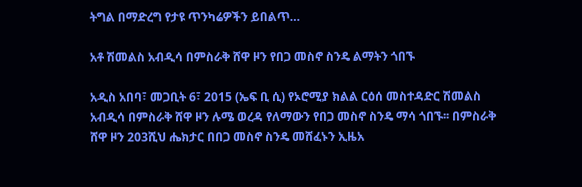ትግል በማድረግ የታዩ ጥንካሬዎችን ይበልጥ…

አቶ ሽመልስ አብዲሳ በምስራቅ ሸዋ ዞን የበጋ መስኖ ስንዴ ልማትን ጎበኙ

አዲስ አበባ፣ መጋቢት 6፣ 2015 (ኤፍ ቢ ሲ) የኦሮሚያ ክልል ርዕሰ መስተዳድር ሽመልስ አብዲሳ በምስራቅ ሸዋ ዞን ሉሜ ወረዳ የለማውን የበጋ መስኖ ስንዴ ማሳ ጎበኙ፡፡ በምስራቅ ሸዋ ዞን 203ሺህ ሔክታር በበጋ መስኖ ስንዴ መሸፈኑን ኢዜአ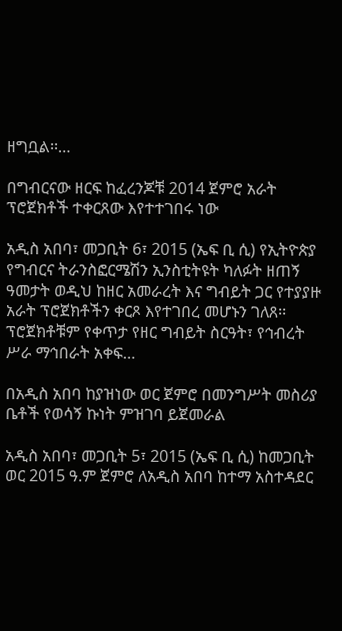ዘግቧል፡፡…

በግብርናው ዘርፍ ከፈረንጆቹ 2014 ጀምሮ አራት ፕሮጀክቶች ተቀርጸው እየተተገበሩ ነው

አዲስ አበባ፣ መጋቢት 6፣ 2015 (ኤፍ ቢ ሲ) የኢትዮጵያ የግብርና ትራንስፎርሜሽን ኢንስቲትዩት ካለፉት ዘጠኝ ዓመታት ወዲህ ከዘር አመራረት እና ግብይት ጋር የተያያዙ አራት ፕሮጀክቶችን ቀርጾ እየተገበረ መሆኑን ገለጸ፡፡ ፕሮጀክቶቹም የቀጥታ የዘር ግብይት ስርዓት፣ የኅብረት ሥራ ማኅበራት አቀፍ…

በአዲስ አበባ ከያዝነው ወር ጀምሮ በመንግሥት መስሪያ ቤቶች የወሳኝ ኩነት ምዝገባ ይጀመራል

አዲስ አበባ፣ መጋቢት 5፣ 2015 (ኤፍ ቢ ሲ) ከመጋቢት ወር 2015 ዓ.ም ጀምሮ ለአዲስ አበባ ከተማ አስተዳደር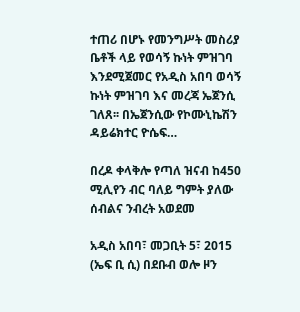ተጠሪ በሆኑ የመንግሥት መስሪያ ቤቶች ላይ የወሳኝ ኩነት ምዝገባ እንደሚጀመር የአዲስ አበባ ወሳኝ ኩነት ምዝገባ እና መረጃ ኤጀንሲ ገለጸ፡፡ በኤጀንሲው የኮሙኒኬሽን ዳይሬክተር ዮሴፍ…

በረዶ ቀላቅሎ የጣለ ዝናብ ከ450 ሚሊየን ብር ባለይ ግምት ያለው ሰብልና ንብረት አወደመ

አዲስ አበባ፣ መጋቢት 5፣ 2015 (ኤፍ ቢ ሲ) በደቡብ ወሎ ዞን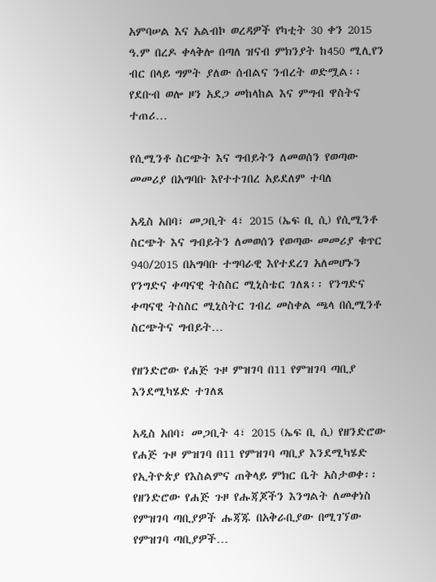አምባሠል እና አልብኮ ወረዳዎች የካቲት 30 ቀን 2015 ዓ.ም በረዶ ቀላቅሎ በጣለ ዝናብ ምክንያት ከ450 ሚሊየን ብር በላይ ግምት ያለው ሰብልና ንብረት ወድሟል፡፡ የደቡብ ወሎ ዞን አደጋ መከላከል እና ምግብ ዋስትና ተጠሪ…

የሲሚንቶ ስርጭት እና ግብይትን ለመወሰን የወጣው መመሪያ በአግባቡ እየተተገበረ አይደለም ተባለ

አዲስ አበባ፣ መጋቢት 4፣ 2015 (ኤፍ ቢ ሲ) የሲሚንቶ ስርጭት እና ግብይትን ለመወሰን የወጣው መመሪያ ቁጥር 940/2015 በአግባቡ ተግባራዊ እየተደረገ አለመሆኑን የንግድና ቀጣናዊ ትስስር ሚኒስቴር ገለጸ፡፡ የንግድና ቀጣናዊ ትስስር ሚኒስትር ገብረ መስቀል ጫላ በሲሚንቶ ስርጭትና ግብይት…

የዘንድሮው የሐጅ ጉዞ ምዝገባ በ11 የምዝገባ ጣቢያ እንደሚካሄድ ተገለጸ

አዲስ አበባ፣ መጋቢት 4፣ 2015 (ኤፍ ቢ ሲ) የዘንድሮው የሐጅ ጉዞ ምዝገባ በ11 የምዝገባ ጣቢያ እንደሚካሄድ የኢትዮጵያ የእስልምና ጠቅላይ ምክር ቤት አስታወቀ፡፡ የዘንድሮው የሐጅ ጉዞ የሑጃጆችን እንግልት ለመቀነስ የምዝገባ ጣቢያዎች ሑጃጁ በአቅራቢያው በሚገኘው የምዝገባ ጣቢያዎች…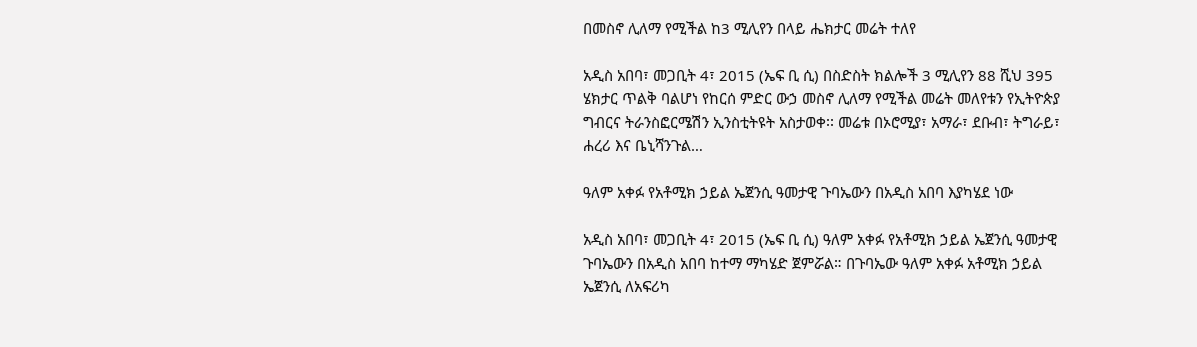በመስኖ ሊለማ የሚችል ከ3 ሚሊየን በላይ ሔክታር መሬት ተለየ

አዲስ አበባ፣ መጋቢት 4፣ 2015 (ኤፍ ቢ ሲ) በስድስት ክልሎች 3 ሚሊየን 88 ሺህ 395 ሄክታር ጥልቅ ባልሆነ የከርሰ ምድር ውኃ መስኖ ሊለማ የሚችል መሬት መለየቱን የኢትዮጵያ ግብርና ትራንስፎርሜሽን ኢንስቲትዩት አስታወቀ፡፡ መሬቱ በኦሮሚያ፣ አማራ፣ ደቡብ፣ ትግራይ፣ ሐረሪ እና ቤኒሻንጉል…

ዓለም አቀፉ የአቶሚክ ኃይል ኤጀንሲ ዓመታዊ ጉባኤውን በአዲስ አበባ እያካሄደ ነው

አዲስ አበባ፣ መጋቢት 4፣ 2015 (ኤፍ ቢ ሲ) ዓለም አቀፉ የአቶሚክ ኃይል ኤጀንሲ ዓመታዊ ጉባኤውን በአዲስ አበባ ከተማ ማካሄድ ጀምሯል። በጉባኤው ዓለም አቀፉ አቶሚክ ኃይል ኤጀንሲ ለአፍሪካ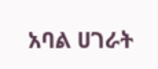አባል ሀገራት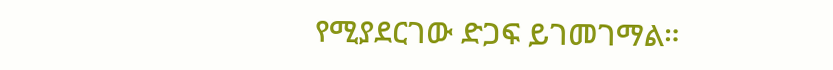የሚያደርገው ድጋፍ ይገመገማል።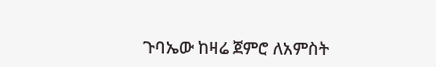ጉባኤው ከዛሬ ጀምሮ ለአምስት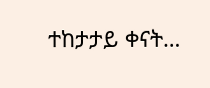ተከታታይ ቀናት…